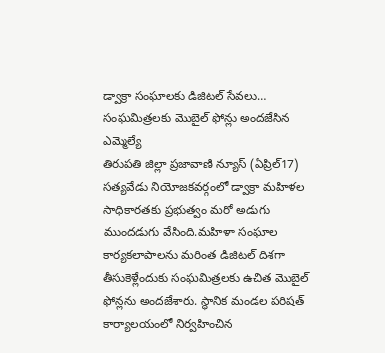డ్వాక్రా సంఘాలకు డిజిటల్ సేవలు… సంఘమిత్రలకు మొబైల్ ఫోన్లు అందజేసిన ఎమ్మెల్యే
తిరుపతి జిల్లా ప్రజావాణి న్యూస్ (ఏప్రిల్17) సత్యవేడు నియోజకవర్గంలో డ్వాక్రా మహిళల సాధికారతకు ప్రభుత్వం మరో అడుగు ముందడుగు వేసింది.మహిళా సంఘాల కార్యకలాపాలను మరింత డిజిటల్ దిశగా తీసుకెళ్లేందుకు సంఘమిత్రలకు ఉచిత మొబైల్ ఫోన్లను అందజేశారు. స్థానిక మండల పరిషత్ కార్యాలయంలో నిర్వహించిన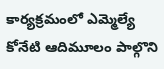కార్యక్రమంలో ఎమ్మెల్యే కోనేటి ఆదిమూలం పాల్గొని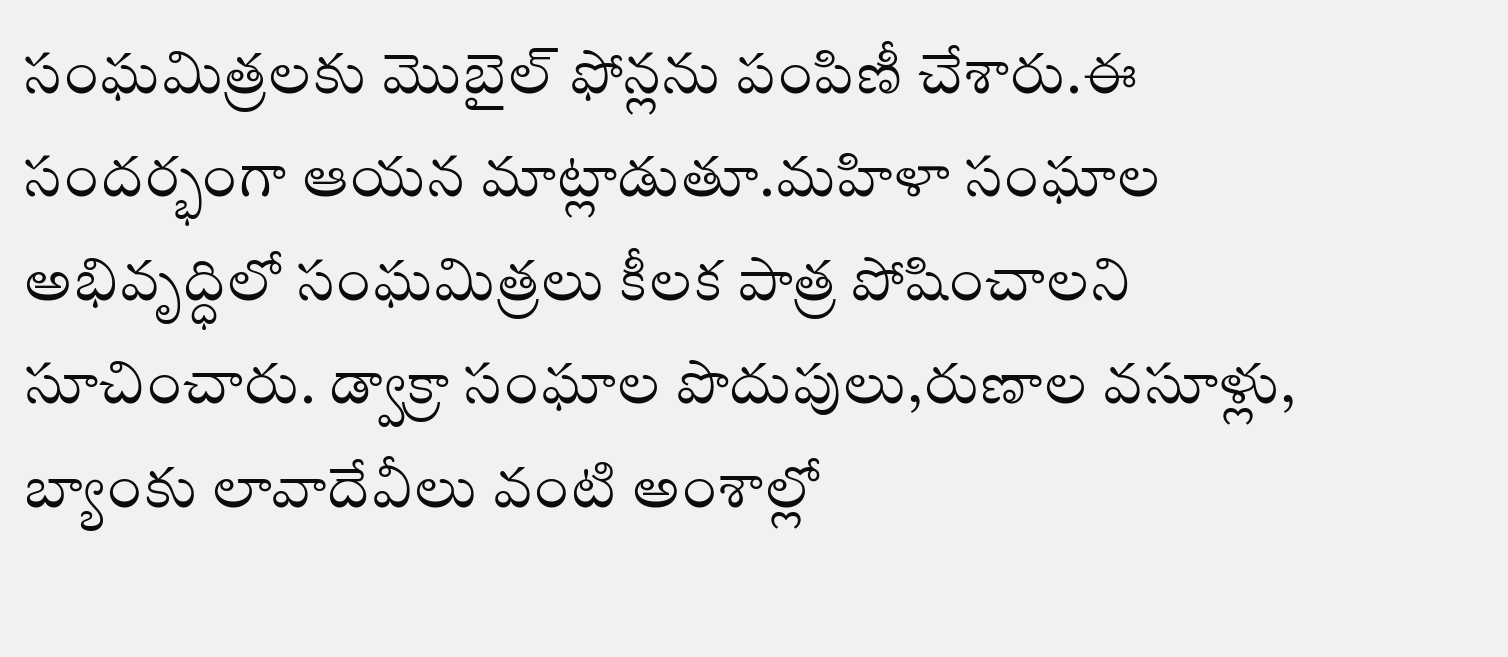సంఘమిత్రలకు మొబైల్ ఫోన్లను పంపిణీ చేశారు.ఈ సందర్భంగా ఆయన మాట్లాడుతూ.మహిళా సంఘాల అభివృద్ధిలో సంఘమిత్రలు కీలక పాత్ర పోషించాలని సూచించారు. డ్వాక్రా సంఘాల పొదుపులు,రుణాల వసూళ్లు, బ్యాంకు లావాదేవీలు వంటి అంశాల్లో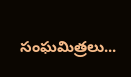సంఘమిత్రలు...